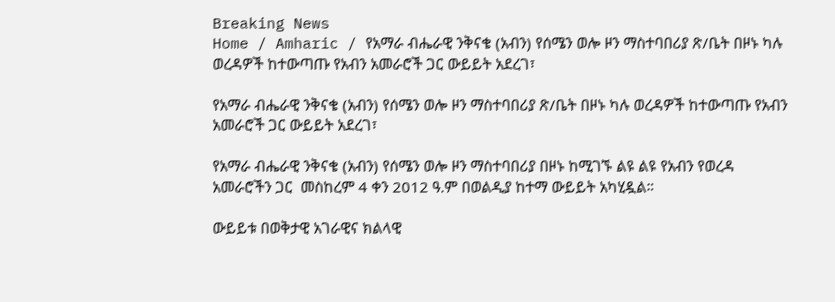Breaking News
Home / Amharic / የአማራ ብሔራዊ ንቅናቄ (አብን) የሰሜን ወሎ ዞን ማስተባበሪያ ጽ/ቤት በዞኑ ካሉ ወረዳዎች ከተውጣጡ የአብን አመራሮች ጋር ውይይት አደረገ፣

የአማራ ብሔራዊ ንቅናቄ (አብን) የሰሜን ወሎ ዞን ማስተባበሪያ ጽ/ቤት በዞኑ ካሉ ወረዳዎች ከተውጣጡ የአብን አመራሮች ጋር ውይይት አደረገ፣

የአማራ ብሔራዊ ንቅናቄ (አብን) የሰሜን ወሎ ዞን ማስተባበሪያ በዞኑ ከሚገኙ ልዩ ልዩ የአብን የወረዳ አመራሮችን ጋር  መስከረም 4 ቀን 2012 ዓ.ም በወልዲያ ከተማ ውይይት አካሂዷል።

ውይይቱ በወቅታዊ አገራዊና ክልላዊ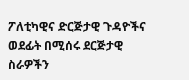ፖለቲካዊና ድርጅታዊ ጉዳዮችና ወደፊት በሚሰሩ ደርጅታዊ ስራዎችን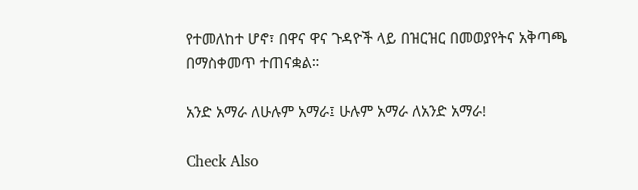የተመለከተ ሆኖ፣ በዋና ዋና ጉዳዮች ላይ በዝርዝር በመወያየትና አቅጣጫ በማስቀመጥ ተጠናቋል።

አንድ አማራ ለሁሉም አማራ፤ ሁሉም አማራ ለአንድ አማራ!

Check Also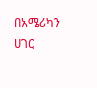በአሜሪካን ሀገር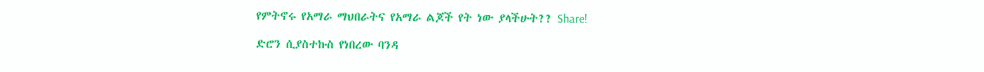የምትኖሩ የአማራ ማህበራትና የአማራ ልጆች የት ነው ያላችሁት?? Share!

ድሮን ሲያስተኩስ የነበረው ባንዳ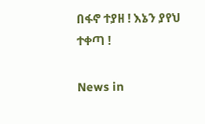በፋኖ ተያዘ ! እኔን ያየህ ተቀጣ !

News in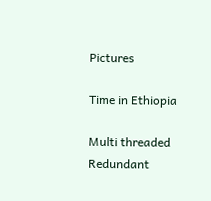Pictures

Time in Ethiopia

Multi threaded Redundant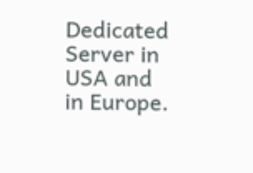Dedicated Server in USA and in Europe.